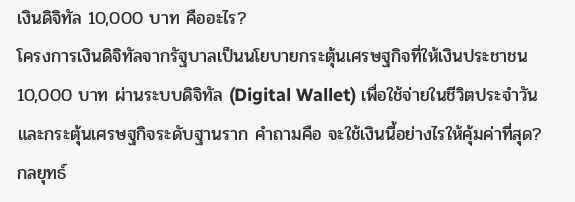เงินดิจิทัล 10,000 บาท คืออะไร?
โครงการเงินดิจิทัลจากรัฐบาลเป็นนโยบายกระตุ้นเศรษฐกิจที่ให้เงินประชาชน 10,000 บาท ผ่านระบบดิจิทัล (Digital Wallet) เพื่อใช้จ่ายในชีวิตประจำวันและกระตุ้นเศรษฐกิจระดับฐานราก คำถามคือ จะใช้เงินนี้อย่างไรให้คุ้มค่าที่สุด?
กลยุทธ์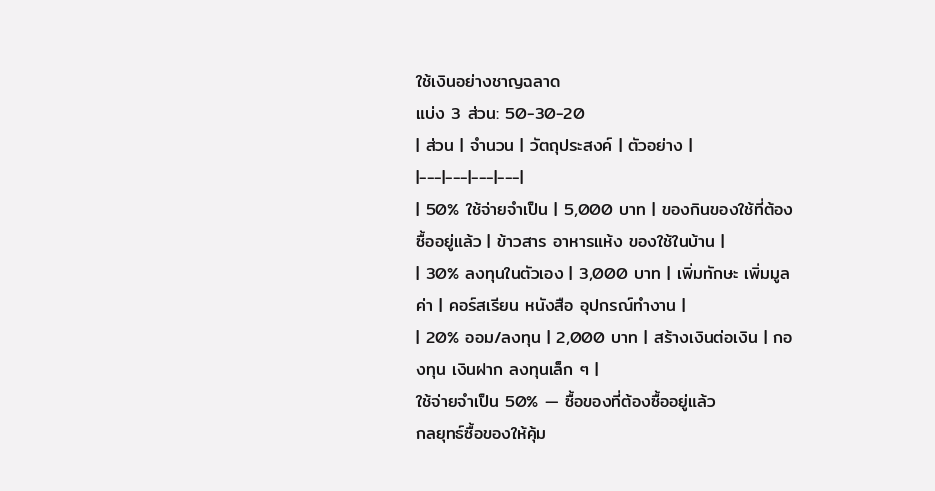ใช้เงินอย่างชาญฉลาด
แบ่ง 3 ส่วน: 50-30-20
| ส่วน | จำนวน | วัตถุประสงค์ | ตัวอย่าง |
|---|---|---|---|
| 50% ใช้จ่ายจำเป็น | 5,000 บาท | ของกินของใช้ที่ต้องซื้ออยู่แล้ว | ข้าวสาร อาหารแห้ง ของใช้ในบ้าน |
| 30% ลงทุนในตัวเอง | 3,000 บาท | เพิ่มทักษะ เพิ่มมูลค่า | คอร์สเรียน หนังสือ อุปกรณ์ทำงาน |
| 20% ออม/ลงทุน | 2,000 บาท | สร้างเงินต่อเงิน | กองทุน เงินฝาก ลงทุนเล็ก ๆ |
ใช้จ่ายจำเป็น 50% — ซื้อของที่ต้องซื้ออยู่แล้ว
กลยุทธ์ซื้อของให้คุ้ม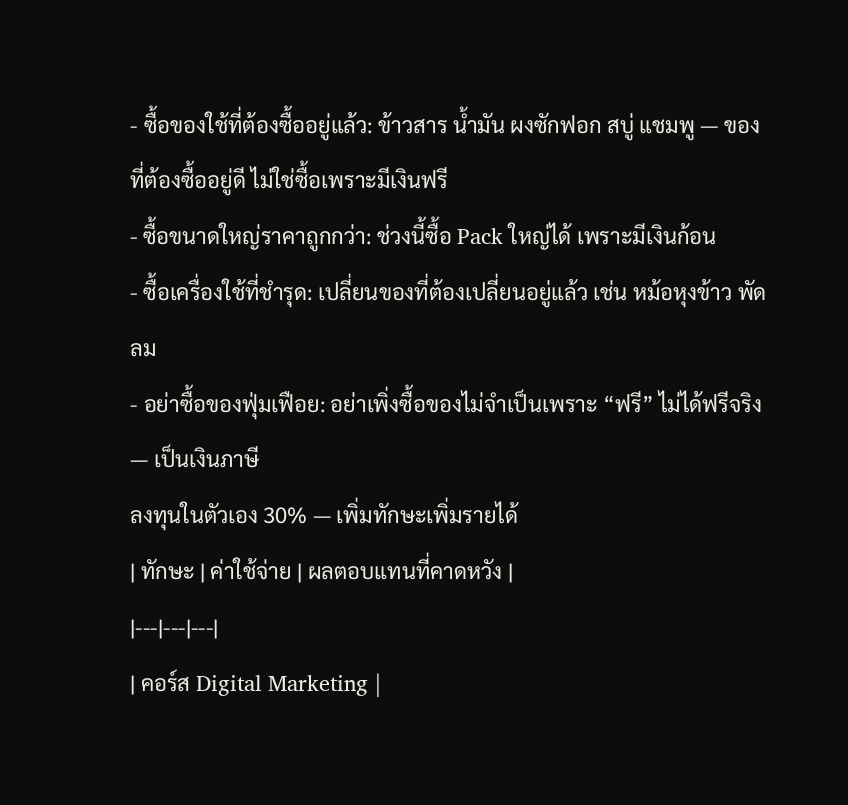- ซื้อของใช้ที่ต้องซื้ออยู่แล้ว: ข้าวสาร น้ำมัน ผงซักฟอก สบู่ แชมพู — ของที่ต้องซื้ออยู่ดี ไม่ใช่ซื้อเพราะมีเงินฟรี
- ซื้อขนาดใหญ่ราคาถูกกว่า: ช่วงนี้ซื้อ Pack ใหญ่ได้ เพราะมีเงินก้อน
- ซื้อเครื่องใช้ที่ชำรุด: เปลี่ยนของที่ต้องเปลี่ยนอยู่แล้ว เช่น หม้อหุงข้าว พัดลม
- อย่าซื้อของฟุ่มเฟือย: อย่าเพิ่งซื้อของไม่จำเป็นเพราะ “ฟรี” ไม่ได้ฟรีจริง — เป็นเงินภาษี
ลงทุนในตัวเอง 30% — เพิ่มทักษะเพิ่มรายได้
| ทักษะ | ค่าใช้จ่าย | ผลตอบแทนที่คาดหวัง |
|---|---|---|
| คอร์ส Digital Marketing |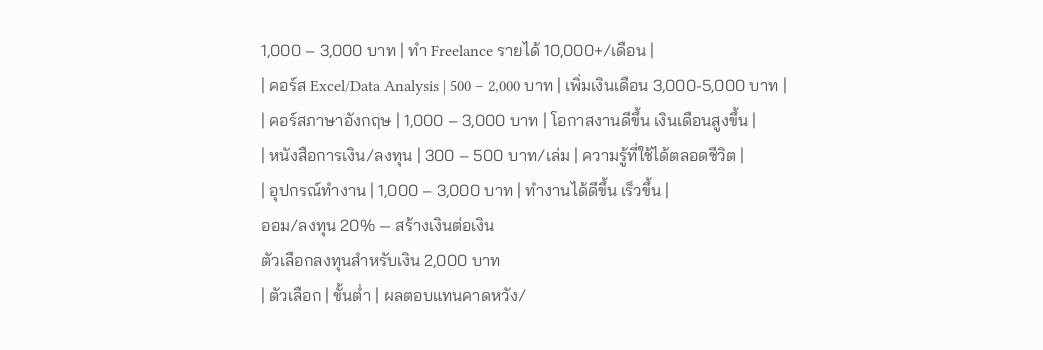1,000 – 3,000 บาท | ทำ Freelance รายได้ 10,000+/เดือน |
| คอร์ส Excel/Data Analysis | 500 – 2,000 บาท | เพิ่มเงินเดือน 3,000-5,000 บาท |
| คอร์สภาษาอังกฤษ | 1,000 – 3,000 บาท | โอกาสงานดีขึ้น เงินเดือนสูงขึ้น |
| หนังสือการเงิน/ลงทุน | 300 – 500 บาท/เล่ม | ความรู้ที่ใช้ได้ตลอดชีวิต |
| อุปกรณ์ทำงาน | 1,000 – 3,000 บาท | ทำงานได้ดีขึ้น เร็วขึ้น |
ออม/ลงทุน 20% — สร้างเงินต่อเงิน
ตัวเลือกลงทุนสำหรับเงิน 2,000 บาท
| ตัวเลือก | ขั้นต่ำ | ผลตอบแทนคาดหวัง/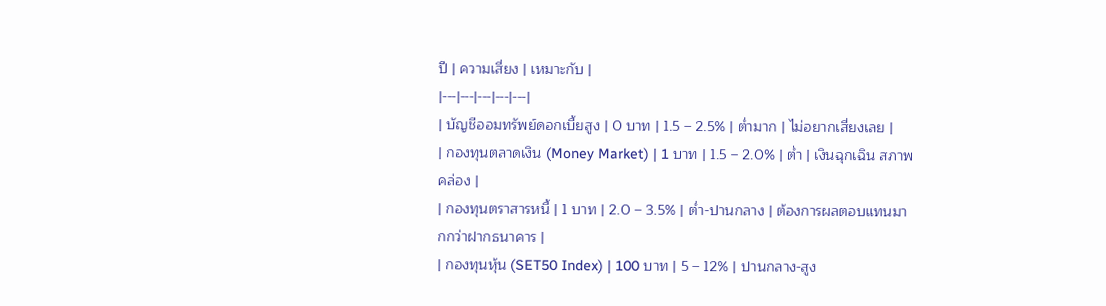ปี | ความเสี่ยง | เหมาะกับ |
|---|---|---|---|---|
| บัญชีออมทรัพย์ดอกเบี้ยสูง | 0 บาท | 1.5 – 2.5% | ต่ำมาก | ไม่อยากเสี่ยงเลย |
| กองทุนตลาดเงิน (Money Market) | 1 บาท | 1.5 – 2.0% | ต่ำ | เงินฉุกเฉิน สภาพคล่อง |
| กองทุนตราสารหนี้ | 1 บาท | 2.0 – 3.5% | ต่ำ-ปานกลาง | ต้องการผลตอบแทนมากกว่าฝากธนาคาร |
| กองทุนหุ้น (SET50 Index) | 100 บาท | 5 – 12% | ปานกลาง-สูง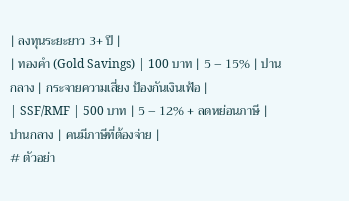| ลงทุนระยะยาว 3+ ปี |
| ทองคำ (Gold Savings) | 100 บาท | 5 – 15% | ปานกลาง | กระจายความเสี่ยง ป้องกันเงินเฟ้อ |
| SSF/RMF | 500 บาท | 5 – 12% + ลดหย่อนภาษี | ปานกลาง | คนมีภาษีที่ต้องจ่าย |
# ตัวอย่า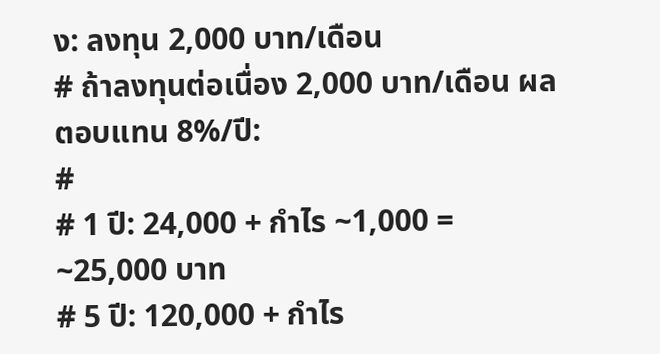ง: ลงทุน 2,000 บาท/เดือน
# ถ้าลงทุนต่อเนื่อง 2,000 บาท/เดือน ผลตอบแทน 8%/ปี:
#
# 1 ปี: 24,000 + กำไร ~1,000 = ~25,000 บาท
# 5 ปี: 120,000 + กำไร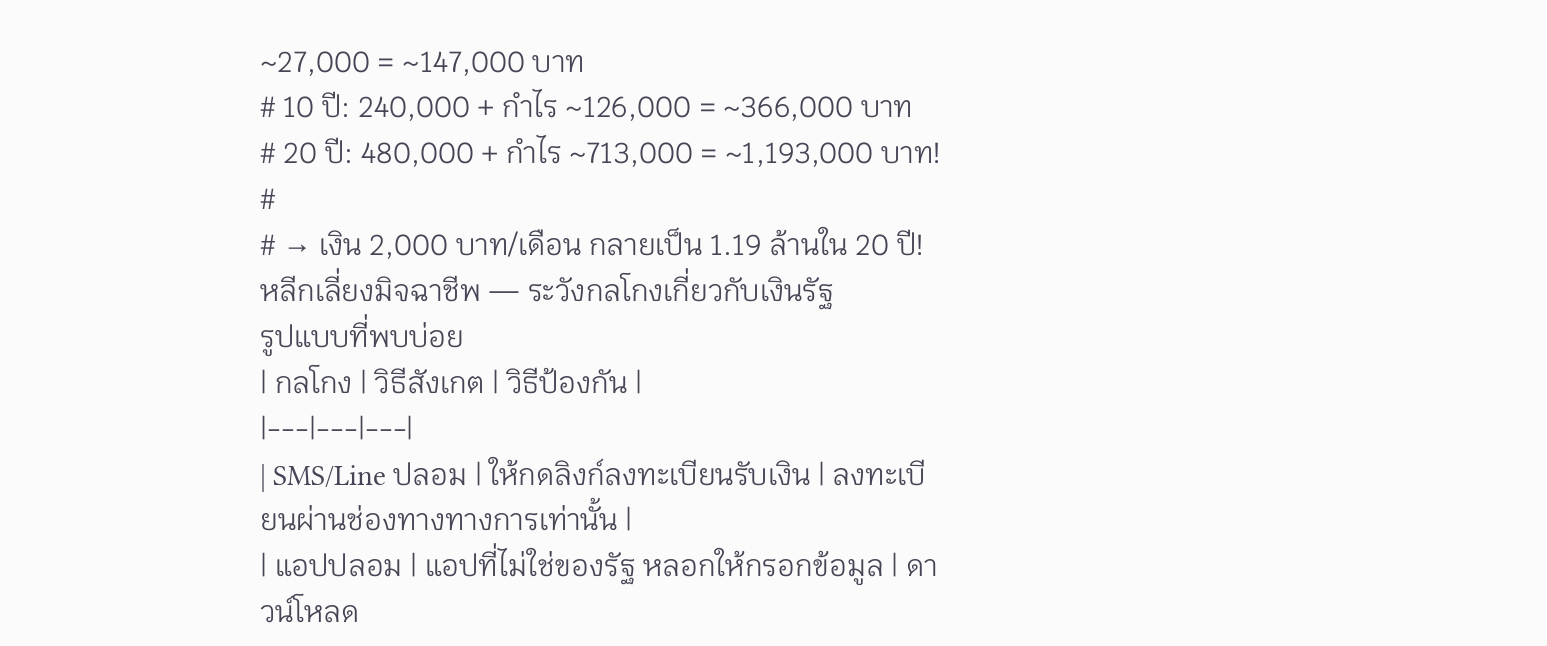~27,000 = ~147,000 บาท
# 10 ปี: 240,000 + กำไร ~126,000 = ~366,000 บาท
# 20 ปี: 480,000 + กำไร ~713,000 = ~1,193,000 บาท!
#
# → เงิน 2,000 บาท/เดือน กลายเป็น 1.19 ล้านใน 20 ปี!
หลีกเลี่ยงมิจฉาชีพ — ระวังกลโกงเกี่ยวกับเงินรัฐ
รูปแบบที่พบบ่อย
| กลโกง | วิธีสังเกต | วิธีป้องกัน |
|---|---|---|
| SMS/Line ปลอม | ให้กดลิงก์ลงทะเบียนรับเงิน | ลงทะเบียนผ่านช่องทางทางการเท่านั้น |
| แอปปลอม | แอปที่ไม่ใช่ของรัฐ หลอกให้กรอกข้อมูล | ดาวน์โหลด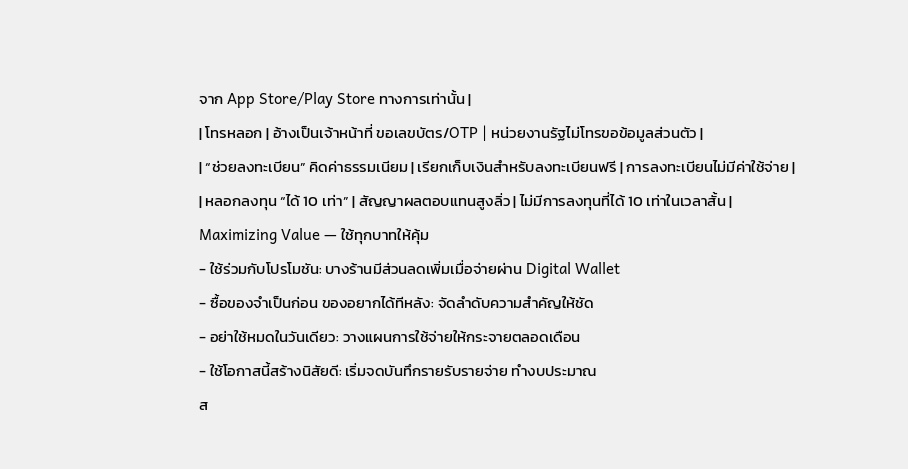จาก App Store/Play Store ทางการเท่านั้น |
| โทรหลอก | อ้างเป็นเจ้าหน้าที่ ขอเลขบัตร/OTP | หน่วยงานรัฐไม่โทรขอข้อมูลส่วนตัว |
| “ช่วยลงทะเบียน” คิดค่าธรรมเนียม | เรียกเก็บเงินสำหรับลงทะเบียนฟรี | การลงทะเบียนไม่มีค่าใช้จ่าย |
| หลอกลงทุน “ได้ 10 เท่า” | สัญญาผลตอบแทนสูงลิ่ว | ไม่มีการลงทุนที่ได้ 10 เท่าในเวลาสั้น |
Maximizing Value — ใช้ทุกบาทให้คุ้ม
- ใช้ร่วมกับโปรโมชัน: บางร้านมีส่วนลดเพิ่มเมื่อจ่ายผ่าน Digital Wallet
- ซื้อของจำเป็นก่อน ของอยากได้ทีหลัง: จัดลำดับความสำคัญให้ชัด
- อย่าใช้หมดในวันเดียว: วางแผนการใช้จ่ายให้กระจายตลอดเดือน
- ใช้โอกาสนี้สร้างนิสัยดี: เริ่มจดบันทึกรายรับรายจ่าย ทำงบประมาณ
ส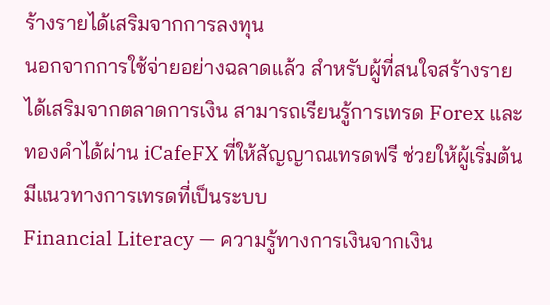ร้างรายได้เสริมจากการลงทุน
นอกจากการใช้จ่ายอย่างฉลาดแล้ว สำหรับผู้ที่สนใจสร้างรายได้เสริมจากตลาดการเงิน สามารถเรียนรู้การเทรด Forex และทองคำได้ผ่าน iCafeFX ที่ให้สัญญาณเทรดฟรี ช่วยให้ผู้เริ่มต้นมีแนวทางการเทรดที่เป็นระบบ
Financial Literacy — ความรู้ทางการเงินจากเงิน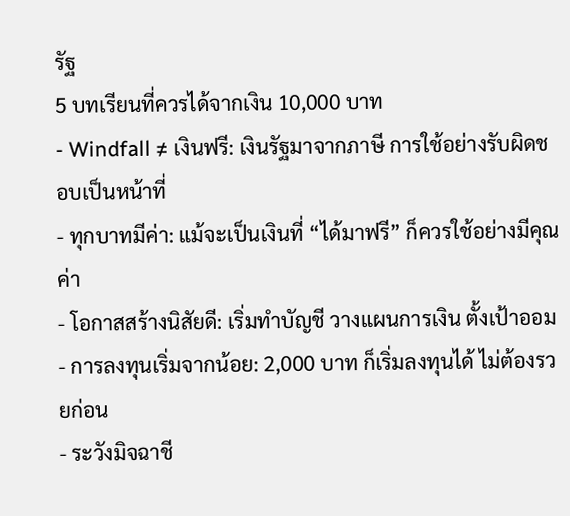รัฐ
5 บทเรียนที่ควรได้จากเงิน 10,000 บาท
- Windfall ≠ เงินฟรี: เงินรัฐมาจากภาษี การใช้อย่างรับผิดชอบเป็นหน้าที่
- ทุกบาทมีค่า: แม้จะเป็นเงินที่ “ได้มาฟรี” ก็ควรใช้อย่างมีคุณค่า
- โอกาสสร้างนิสัยดี: เริ่มทำบัญชี วางแผนการเงิน ตั้งเป้าออม
- การลงทุนเริ่มจากน้อย: 2,000 บาท ก็เริ่มลงทุนได้ ไม่ต้องรวยก่อน
- ระวังมิจฉาชี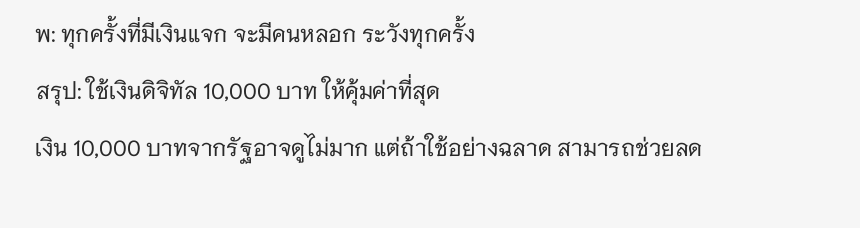พ: ทุกครั้งที่มีเงินแจก จะมีคนหลอก ระวังทุกครั้ง
สรุป: ใช้เงินดิจิทัล 10,000 บาท ให้คุ้มค่าที่สุด
เงิน 10,000 บาทจากรัฐอาจดูไม่มาก แต่ถ้าใช้อย่างฉลาด สามารถช่วยลด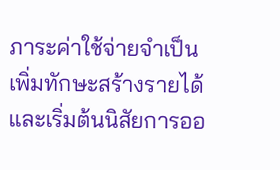ภาระค่าใช้จ่ายจำเป็น เพิ่มทักษะสร้างรายได้ และเริ่มต้นนิสัยการออ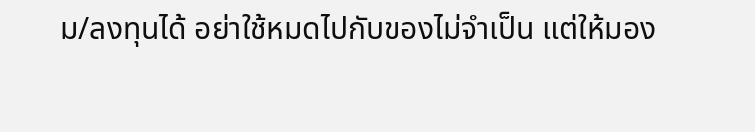ม/ลงทุนได้ อย่าใช้หมดไปกับของไม่จำเป็น แต่ให้มอง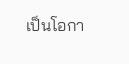เป็นโอกา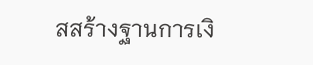สสร้างฐานการเงิ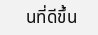นที่ดีขึ้น